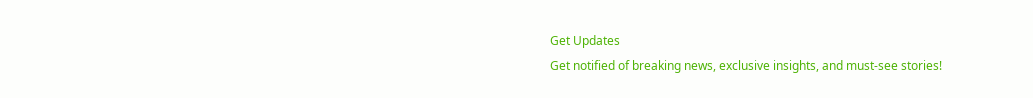Get Updates
Get notified of breaking news, exclusive insights, and must-see stories!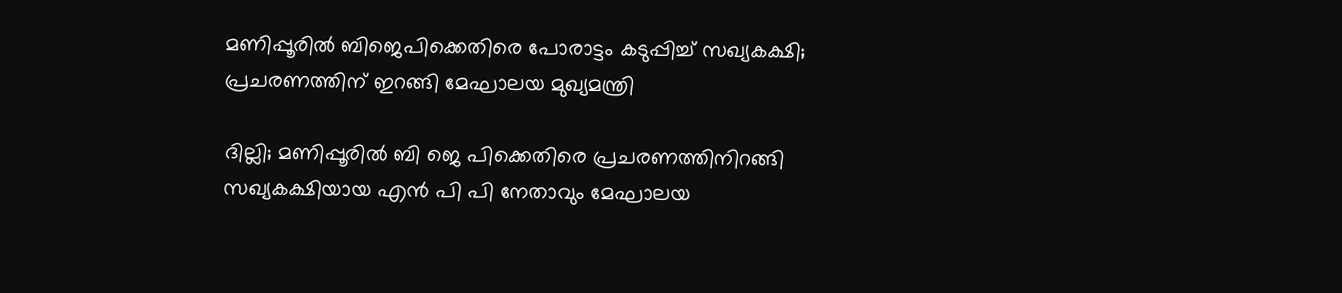മണിപ്പൂരിൽ ബിജെപിക്കെതിരെ പോരാട്ടം കടുപ്പിച്ച് സഖ്യകക്ഷി; പ്രചരണത്തിന് ഇറങ്ങി മേഘാലയ മുഖ്യമന്ത്രി

ദില്ലി; മണിപ്പൂരിൽ ബി ജെ പിക്കെതിരെ പ്രചരണത്തിനിറങ്ങി സഖ്യകക്ഷിയായ എൻ പി പി നേതാവും മേഘാലയ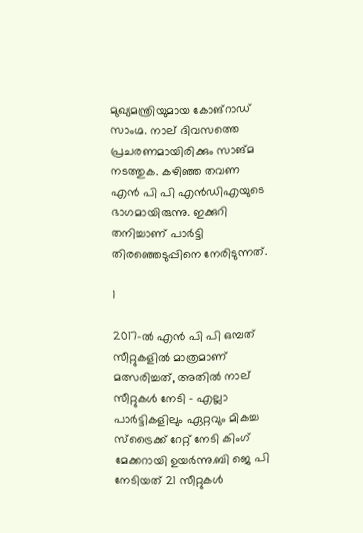മുഖ്യമന്ത്രിയുമായ കോങ്റാഡ് സാംഗ്മ. നാല് ദിവസത്തെ പ്രചരണമായിരിക്കും സാങ്മ നടത്തുക. കഴിഞ്ഞ തവണ എൻ പി പി എൻഡിഎയുടെ ഭാഗമായിരുന്നു. ഇക്കുറി തനിച്ചാണ് പാർട്ടി തിരഞ്ഞെടുപ്പിനെ നേരിടുന്നത്.

1

2017-ൽ എൻ പി പി ഒമ്പത് സീറ്റുകളിൽ മാത്രമാണ് മത്സരിച്ചത്, അതിൽ നാല് സീറ്റുകൾ നേടി - എല്ലാ പാർട്ടികളിലും ഏറ്റവും മികച്ച സ്‌ട്രൈക്ക് റേറ്റ് നേടി കിംഗ് മേക്കറായി ഉയർന്നു.ബി ജെ പി നേടിയത് 21 സീറ്റുകൾ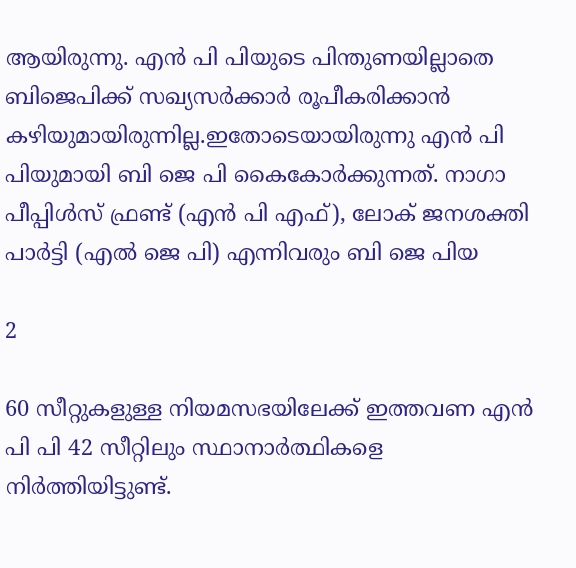ആയിരുന്നു. എൻ പി പിയുടെ പിന്തുണയില്ലാതെ ബിജെപിക്ക് സഖ്യസർക്കാർ രൂപീകരിക്കാൻ കഴിയുമായിരുന്നില്ല.ഇതോടെയായിരുന്നു എൻ പി പിയുമായി ബി ജെ പി കൈകോർക്കുന്നത്. നാഗാ പീപ്പിൾസ് ഫ്രണ്ട് (എൻ പി എഫ്), ലോക് ജനശക്തി പാർട്ടി (എൽ ജെ പി) എന്നിവരും ബി ജെ പിയ

2

60 സീറ്റുകളുള്ള നിയമസഭയിലേക്ക് ഇത്തവണ എൻ പി പി 42 സീറ്റിലും സ്ഥാനാർത്ഥികളെ നിർത്തിയിട്ടുണ്ട്.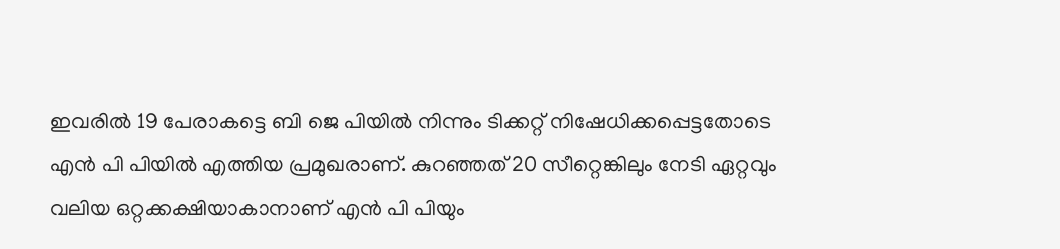ഇവരിൽ 19 പേരാകട്ടെ ബി ജെ പിയിൽ നിന്നും ടിക്കറ്റ് നിഷേധിക്കപ്പെട്ടതോടെ എൻ പി പിയിൽ എത്തിയ പ്രമുഖരാണ്. കുറഞ്ഞത് 20 സീറ്റെങ്കിലും നേടി ഏറ്റവും വലിയ ഒറ്റക്കക്ഷിയാകാനാണ് എന്‍ പി പിയും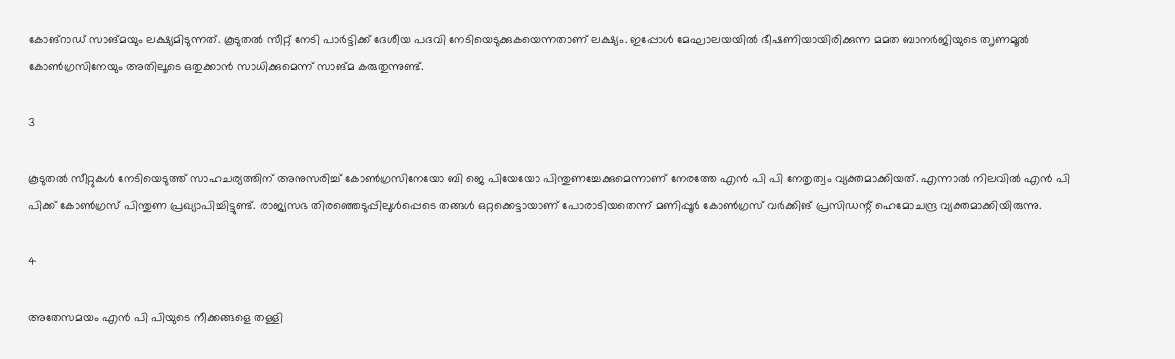കോങ്റാഡ് സാങ്മയും ലക്ഷ്യമിടുന്നത്. കൂടുതൽ സീറ്റ് നേടി പാർട്ടിക്ക് ദേശീയ പദവി നേടിയെടുക്കുകയെന്നതാണ് ലക്ഷ്യം. ഇപ്പോൾ മേഘാലയയിൽ ഭീഷണിയായിരിക്കുന്ന മമത ബാനർജിയുടെ ത‍ൃണമൂൽ കോൺഗ്രസിനേയും അതിലൂടെ ഒതുക്കാൻ സാധിക്കുമെന്ന് സാങ്മ കരുതുന്നുണ്ട്.

3

കൂടുതൽ സീറ്റുകൾ നേടിയെടുത്ത് സാഹചര്യത്തിന് അനുസരിച്ച് കോൺഗ്രസിനേയോ ബി ജെ പിയേയോ പിന്തുണച്ചേക്കുമെന്നാണ് നേരത്തേ എൻ പി പി നേതൃത്വം വ്യക്തമാക്കിയത്. എന്നാൽ നിലവിൽ എൻ പി പിക്ക് കോൺഗ്രസ് പിന്തുണ പ്രഖ്യാപിച്ചിട്ടുണ്ട്. രാജ്യസഭ തിരഞ്ഞെടുപ്പിലുൾപ്പെടെ തങ്ങൾ ഒറ്റക്കെട്ടായാണ് പോരാടിയതെന്ന് മണിപ്പൂർ കോൺഗ്രസ് വർക്കിങ് പ്രസിഡന്റ് ഹെമോചന്ദ്ര വ്യക്തമാക്കിയിരുന്നു.

4

അതേസമയം എൻ പി പിയുടെ നീക്കങ്ങളെ തള്ളി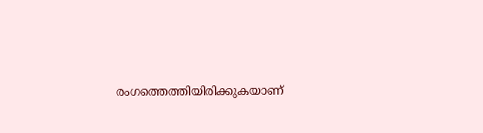രംഗത്തെത്തിയിരിക്കുകയാണ്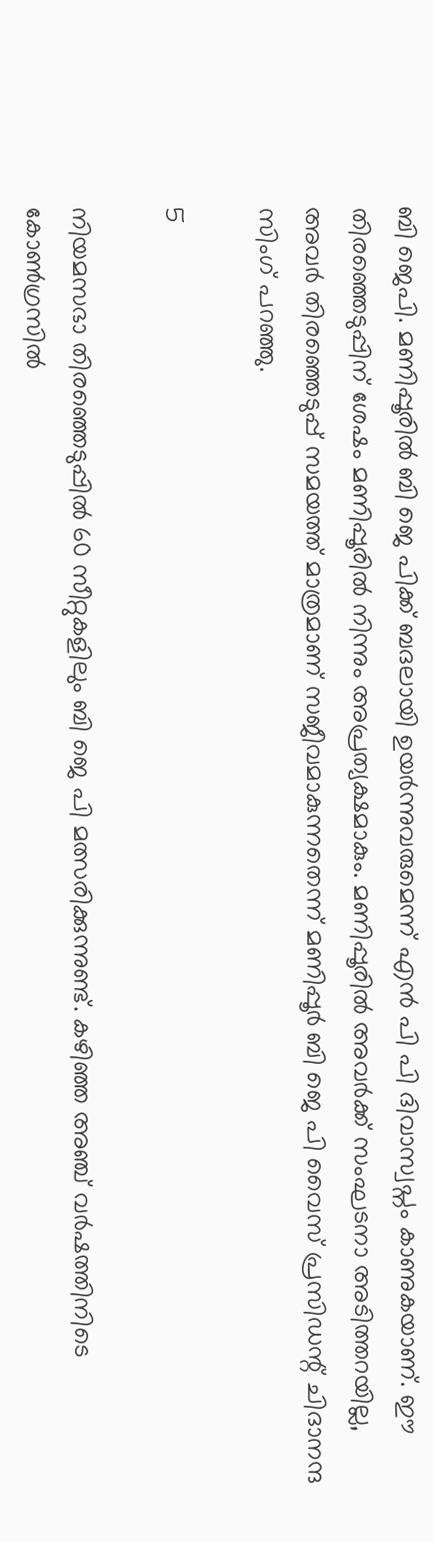ബി ജെപി. മണിപ്പൂരിൽ ബി ജെ പിക്ക് ബദലായി ഉയർന്നുവരുമെന്ന് എൻ പി പി ദിവാസ്വപ്നം കാണുകയാണ്. ഈ തിരഞ്ഞെടുപ്പിന് ശേഷം മണിപ്പൂരിൽ നിന്നും അപ്രത്യക്ഷമാകും. മണിപ്പൂരിൽ അവർക്ക് സംഘടനാ അടിത്തറയില്ല, അവർ തിരഞ്ഞെടുപ്പ് സമയത്ത് മാത്രമാണ് സജീവമാകുന്നതെന്ന് മണിപ്പൂർ ബി ജെ പി വൈസ് പ്രസിഡന്റ് ചിദാനന്ദ സിംഗ് പറഞ്ഞു.

5

നിയമസഭാ തിരഞ്ഞെടുപ്പിൽ 60 സീറ്റുകളിലും ബി ജെ പി മത്സരിക്കുന്നുണ്ട്. കഴിഞ്ഞ അഞ്ച് വർഷത്തിനിടെ കോൺഗ്രസിൽ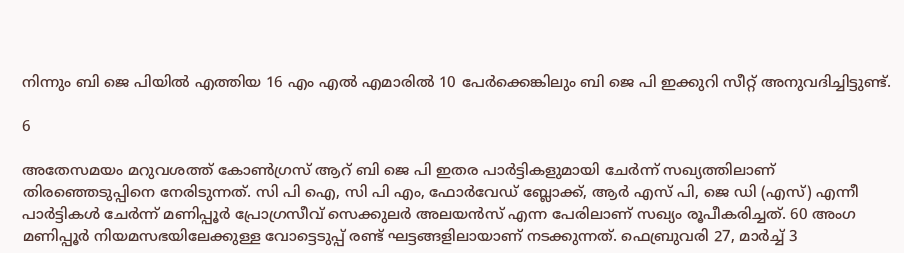നിന്നും ബി ജെ പിയിൽ എത്തിയ 16 എം എൽ എമാരിൽ 10 പേർക്കെങ്കിലും ബി ജെ പി ഇക്കുറി സീറ്റ് അനുവദിച്ചിട്ടുണ്ട്.

6

അതേസമയം മറുവശത്ത് കോൺഗ്രസ് ആറ് ബി ജെ പി ഇതര പാർട്ടികളുമായി ചേർന്ന് സഖ്യത്തിലാണ് തിരഞ്ഞെടുപ്പിനെ നേരിടുന്നത്. സി പി ഐ, സി പി എം, ഫോർവേഡ് ബ്ലോക്ക്, ആർ എസ് പി, ജെ ഡി (എസ്) എന്നീ പാർട്ടികൾ ചേർന്ന് മണിപ്പൂർ പ്രോഗ്രസീവ് സെക്കുലർ അലയൻസ് എന്ന പേരിലാണ് സഖ്യം രൂപീകരിച്ചത്. 60 അംഗ മണിപ്പൂർ നിയമസഭയിലേക്കുള്ള വോട്ടെടുപ്പ് രണ്ട് ഘട്ടങ്ങളിലായാണ് നടക്കുന്നത്. ഫെബ്രുവരി 27, മാർച്ച് 3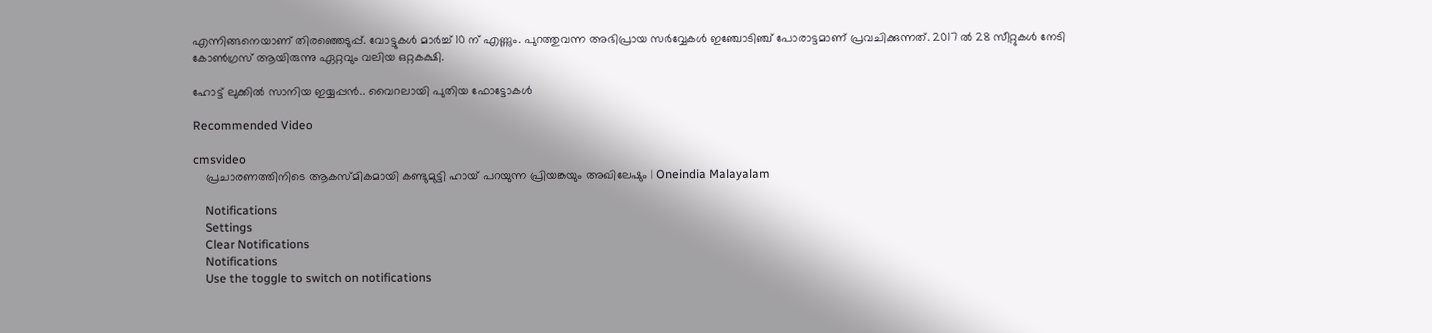എന്നിങ്ങനെയാണ് തിരഞ്ഞെടുപ്പ്. വോട്ടുകൾ മാർച്ച് 10 ന് എണ്ണും. പുറത്തുവന്ന അഭിപ്രായ സർവ്വേകൾ ഇഞ്ചോടിഞ്ച് പോരാട്ടമാണ് പ്രവചിക്കുന്നത്. 2017 ൽ 28 സീറ്റുകൾ നേടി കോൺഗ്രസ് ആയിരുന്നു ഏറ്റവും വലിയ ഒറ്റകക്ഷി.

ഹോട്ട് ലുക്കിൽ സാനിയ ഇയ്യപ്പൻ.. വൈറലായി പുതിയ ഫോട്ടോകൾ

Recommended Video

cmsvideo
    പ്രചാരണത്തിനിടെ ആകസ്മികമായി കണ്ടുമുട്ടി ഹായ് പറയുന്ന പ്രിയങ്കയും അഖിലേഷും | Oneindia Malayalam

    Notifications
    Settings
    Clear Notifications
    Notifications
    Use the toggle to switch on notifications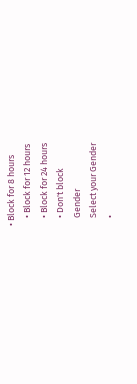• Block for 8 hours
    • Block for 12 hours
    • Block for 24 hours
    • Don't block
    Gender
    Select your Gender
    •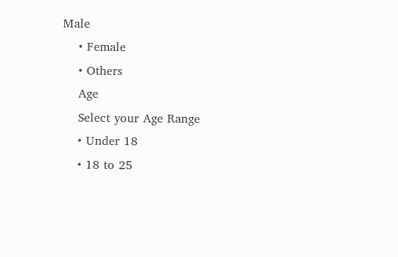Male
    • Female
    • Others
    Age
    Select your Age Range
    • Under 18
    • 18 to 25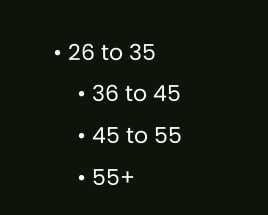• 26 to 35
    • 36 to 45
    • 45 to 55
    • 55+